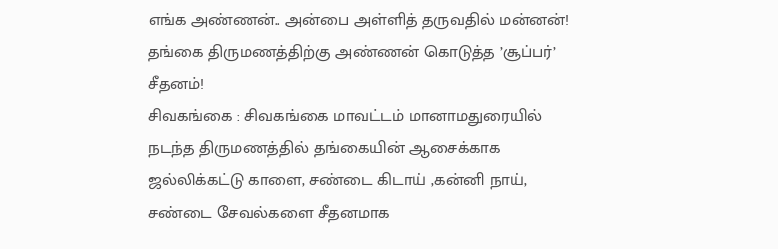எங்க அண்ணன்.. அன்பை அள்ளித் தருவதில் மன்னன்! தங்கை திருமணத்திற்கு அண்ணன் கொடுத்த ’சூப்பர்’ சீதனம்!
சிவகங்கை : சிவகங்கை மாவட்டம் மானாமதுரையில் நடந்த திருமணத்தில் தங்கையின் ஆசைக்காக ஜல்லிக்கட்டு காளை, சண்டை கிடாய் ,கன்னி நாய், சண்டை சேவல்களை சீதனமாக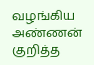வழங்கிய அண்ணன் குறித்த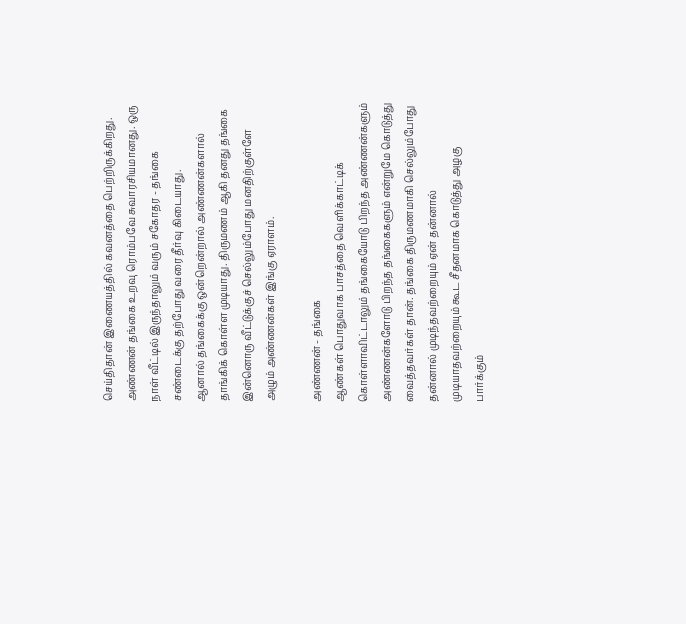செய்திதான் இணையத்தில் கவனத்தை பெற்றிருக்கிறது.
அண்ணன் தங்கை உறவு ரொம்பவே சுவாரசியமானது. ஒரு நாள் வீட்டில் இருந்தாலும் வரும் சகோதர - தங்கை சண்டைக்கு தற்போது வரை தீர்வு கிடையாது.
ஆனால் தங்கைக்கு ஒன்றென்றால் அண்ணன்களால் தாங்கிக் கொள்ள முடியாது. திருமணம் ஆகி தனது தங்கை இன்னொரு வீட்டுக்குச் செல்லும்போது மனதிற்குள்ளே அழும் அண்ணன்கள் இங்கு ஏராளம்.

அண்ணன் - தங்கை
ஆண்கள் பொதுவாக பாசத்தை வெளிக்காட்டிக் கொள்ளாவிட்டாலும் தங்கையோடு பிறந்த அண்ணன்களும் அண்ணன்களோடு பிறந்த தங்கைகளும் என்றுமே கொடுத்து வைத்தவர்கள் தான். தங்கை திருமணமாகி செல்லும்போது தன்னால் முடிந்தவற்றையும் ஏன் தன்னால் முடியாதவற்றையும் கூட சீதனமாக கொடுத்து அழகு பார்க்கும்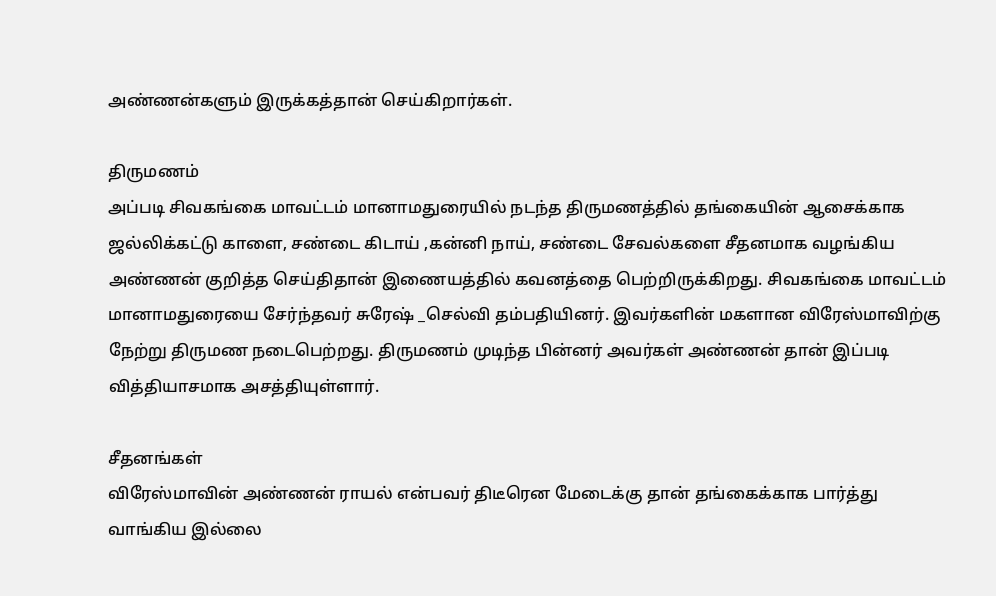அண்ணன்களும் இருக்கத்தான் செய்கிறார்கள்.

திருமணம்
அப்படி சிவகங்கை மாவட்டம் மானாமதுரையில் நடந்த திருமணத்தில் தங்கையின் ஆசைக்காக ஜல்லிக்கட்டு காளை, சண்டை கிடாய் ,கன்னி நாய், சண்டை சேவல்களை சீதனமாக வழங்கிய அண்ணன் குறித்த செய்திதான் இணையத்தில் கவனத்தை பெற்றிருக்கிறது. சிவகங்கை மாவட்டம் மானாமதுரையை சேர்ந்தவர் சுரேஷ் _செல்வி தம்பதியினர். இவர்களின் மகளான விரேஸ்மாவிற்கு நேற்று திருமண நடைபெற்றது. திருமணம் முடிந்த பின்னர் அவர்கள் அண்ணன் தான் இப்படி வித்தியாசமாக அசத்தியுள்ளார்.

சீதனங்கள்
விரேஸ்மாவின் அண்ணன் ராயல் என்பவர் திடீரென மேடைக்கு தான் தங்கைக்காக பார்த்து வாங்கிய இல்லை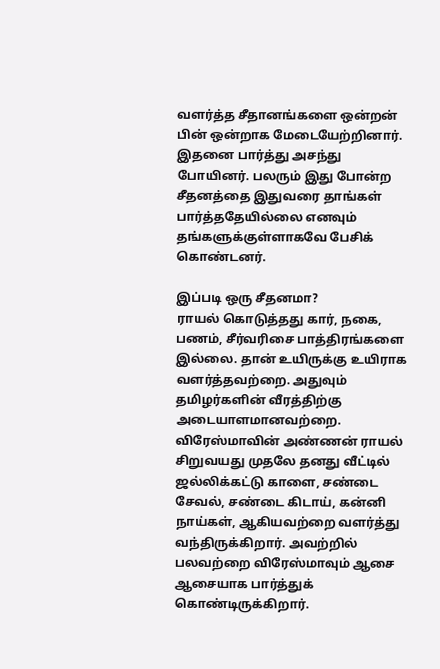வளர்த்த சீதானங்களை ஒன்றன் பின் ஒன்றாக மேடையேற்றினார். இதனை பார்த்து அசந்து போயினர். பலரும் இது போன்ற சீதனத்தை இதுவரை தாங்கள் பார்த்ததேயில்லை எனவும் தங்களுக்குள்ளாகவே பேசிக் கொண்டனர்.

இப்படி ஒரு சீதனமா?
ராயல் கொடுத்தது கார், நகை, பணம், சீர்வரிசை பாத்திரங்களை இல்லை. தான் உயிருக்கு உயிராக வளர்த்தவற்றை. அதுவும் தமிழர்களின் வீரத்திற்கு அடையாளமானவற்றை. விரேஸ்மாவின் அண்ணன் ராயல் சிறுவயது முதலே தனது வீட்டில் ஜல்லிக்கட்டு காளை, சண்டை சேவல், சண்டை கிடாய், கன்னி நாய்கள், ஆகியவற்றை வளர்த்து வந்திருக்கிறார். அவற்றில் பலவற்றை விரேஸ்மாவும் ஆசை ஆசையாக பார்த்துக் கொண்டிருக்கிறார்.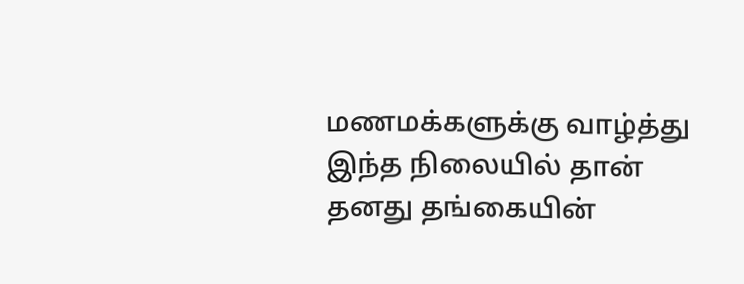மணமக்களுக்கு வாழ்த்து
இந்த நிலையில் தான் தனது தங்கையின்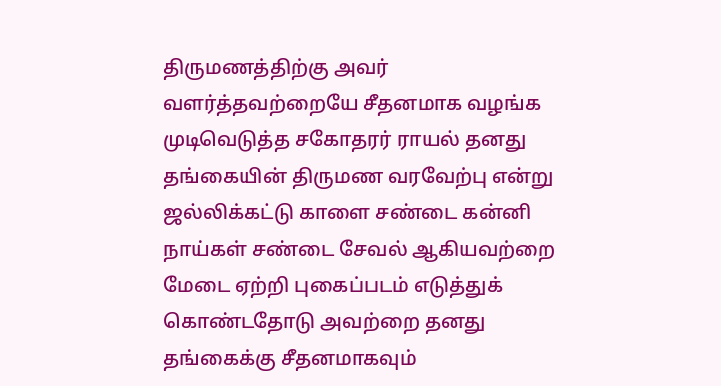திருமணத்திற்கு அவர் வளர்த்தவற்றையே சீதனமாக வழங்க முடிவெடுத்த சகோதரர் ராயல் தனது தங்கையின் திருமண வரவேற்பு என்று ஜல்லிக்கட்டு காளை சண்டை கன்னி நாய்கள் சண்டை சேவல் ஆகியவற்றை மேடை ஏற்றி புகைப்படம் எடுத்துக் கொண்டதோடு அவற்றை தனது தங்கைக்கு சீதனமாகவும்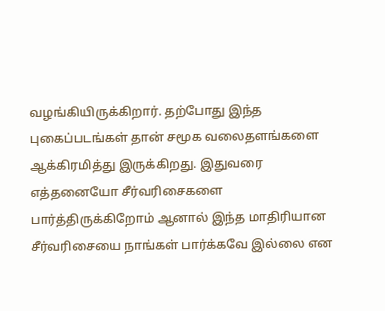வழங்கியிருக்கிறார். தற்போது இந்த புகைப்படங்கள் தான் சமூக வலைதளங்களை ஆக்கிரமித்து இருக்கிறது. இதுவரை எத்தனையோ சீர்வரிசைகளை பார்த்திருக்கிறோம் ஆனால் இந்த மாதிரியான சீர்வரிசையை நாங்கள் பார்க்கவே இல்லை என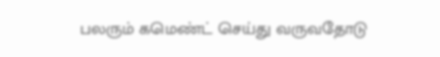பலரும் கமெண்ட் செய்து வருவதோடு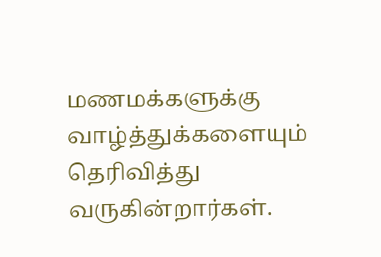மணமக்களுக்கு வாழ்த்துக்களையும் தெரிவித்து வருகின்றார்கள்.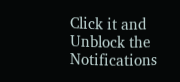Click it and Unblock the Notifications